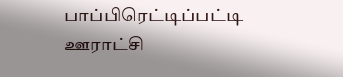பாப்பிரெட்டிப்பட்டி ஊராட்சி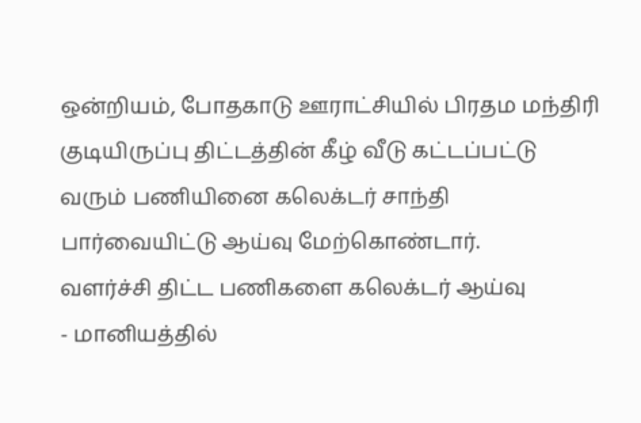ஒன்றியம், போதகாடு ஊராட்சியில் பிரதம மந்திரி குடியிருப்பு திட்டத்தின் கீழ் வீடு கட்டப்பட்டு வரும் பணியினை கலெக்டர் சாந்தி பார்வையிட்டு ஆய்வு மேற்கொண்டார்.
வளர்ச்சி திட்ட பணிகளை கலெக்டர் ஆய்வு
- மானியத்தில்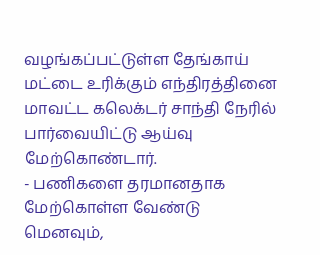வழங்கப்பட்டுள்ள தேங்காய் மட்டை உரிக்கும் எந்திரத்தினை மாவட்ட கலெக்டர் சாந்தி நேரில் பார்வையிட்டு ஆய்வு மேற்கொண்டார்.
- பணிகளை தரமானதாக மேற்கொள்ள வேண்டு மெனவும்,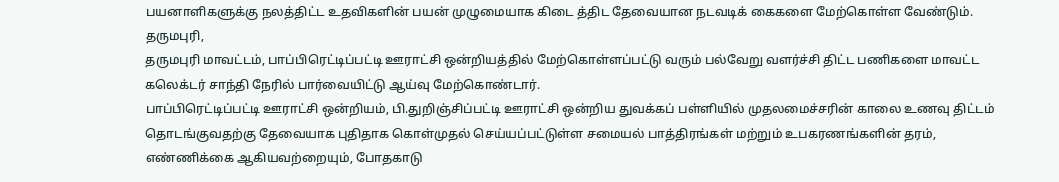பயனாளிகளுக்கு நலத்திட்ட உதவிகளின் பயன் முழுமையாக கிடை த்திட தேவையான நடவடிக் கைகளை மேற்கொள்ள வேண்டும்.
தருமபுரி,
தருமபுரி மாவட்டம், பாப்பிரெட்டிப்பட்டி ஊராட்சி ஒன்றியத்தில் மேற்கொள்ளப்பட்டு வரும் பல்வேறு வளர்ச்சி திட்ட பணிகளை மாவட்ட கலெக்டர் சாந்தி நேரில் பார்வையிட்டு ஆய்வு மேற்கொண்டார்.
பாப்பிரெட்டிப்பட்டி ஊராட்சி ஒன்றியம், பி.துறிஞ்சிப்பட்டி ஊராட்சி ஒன்றிய துவக்கப் பள்ளியில் முதலமைச்சரின் காலை உணவு திட்டம் தொடங்குவதற்கு தேவையாக புதிதாக கொள்முதல் செய்யப்பட்டுள்ள சமையல் பாத்திரங்கள் மற்றும் உபகரணங்களின் தரம், எண்ணிக்கை ஆகியவற்றையும், போதகாடு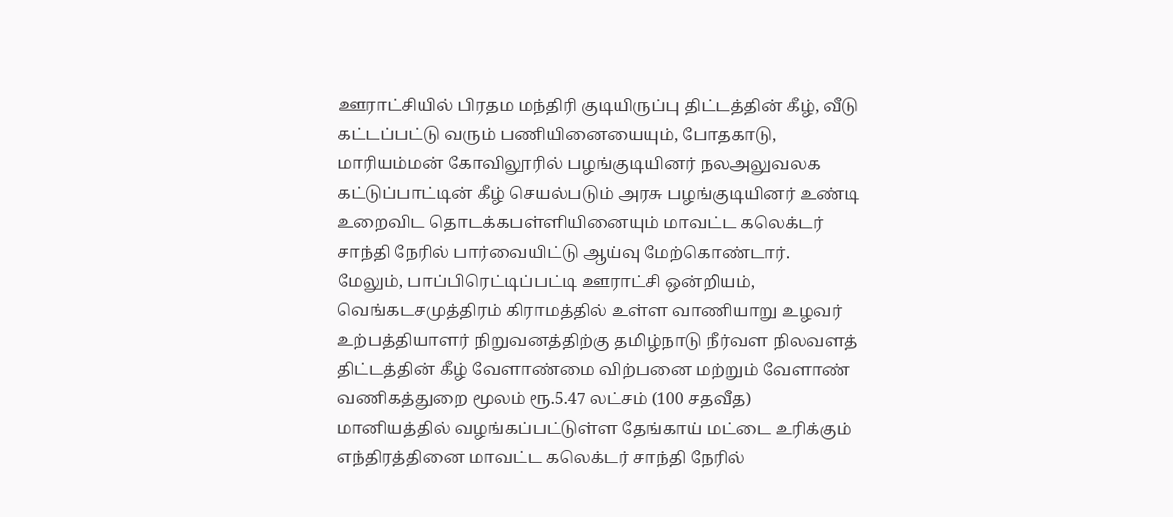ஊராட்சியில் பிரதம மந்திரி குடியிருப்பு திட்டத்தின் கீழ், வீடு கட்டப்பட்டு வரும் பணியினையையும், போதகாடு, மாரியம்மன் கோவிலூரில் பழங்குடியினர் நலஅலுவலக கட்டுப்பாட்டின் கீழ் செயல்படும் அரசு பழங்குடியினர் உண்டி உறைவிட தொடக்கபள்ளியினையும் மாவட்ட கலெக்டர் சாந்தி நேரில் பார்வையிட்டு ஆய்வு மேற்கொண்டார்.
மேலும், பாப்பிரெட்டிப்பட்டி ஊராட்சி ஒன்றியம், வெங்கடசமுத்திரம் கிராமத்தில் உள்ள வாணியாறு உழவர் உற்பத்தியாளர் நிறுவனத்திற்கு தமிழ்நாடு நீர்வள நிலவளத் திட்டத்தின் கீழ் வேளாண்மை விற்பனை மற்றும் வேளாண் வணிகத்துறை மூலம் ரூ.5.47 லட்சம் (100 சதவீத) மானியத்தில் வழங்கப்பட்டுள்ள தேங்காய் மட்டை உரிக்கும் எந்திரத்தினை மாவட்ட கலெக்டர் சாந்தி நேரில்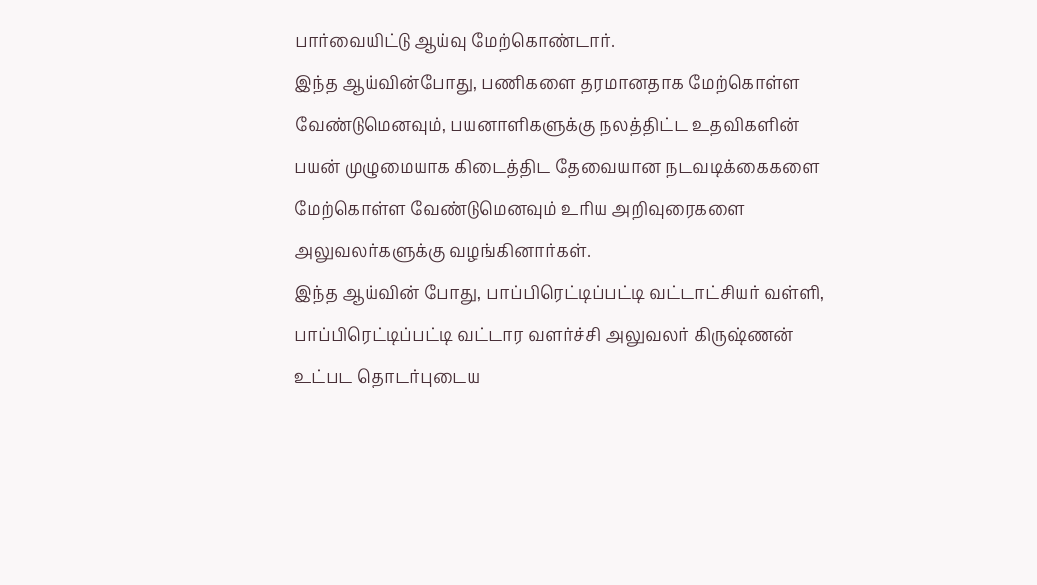பார்வையிட்டு ஆய்வு மேற்கொண்டார்.
இந்த ஆய்வின்போது, பணிகளை தரமானதாக மேற்கொள்ள வேண்டுமெனவும், பயனாளிகளுக்கு நலத்திட்ட உதவிகளின் பயன் முழுமையாக கிடைத்திட தேவையான நடவடிக்கைகளை மேற்கொள்ள வேண்டுமெனவும் உரிய அறிவுரைகளை அலுவலர்களுக்கு வழங்கினார்கள்.
இந்த ஆய்வின் போது, பாப்பிரெட்டிப்பட்டி வட்டாட்சியர் வள்ளி, பாப்பிரெட்டிப்பட்டி வட்டார வளர்ச்சி அலுவலர் கிருஷ்ணன் உட்பட தொடர்புடைய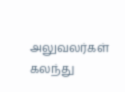அலுவலர்கள் கலந்து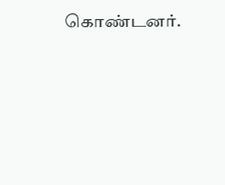கொண்டனர்.